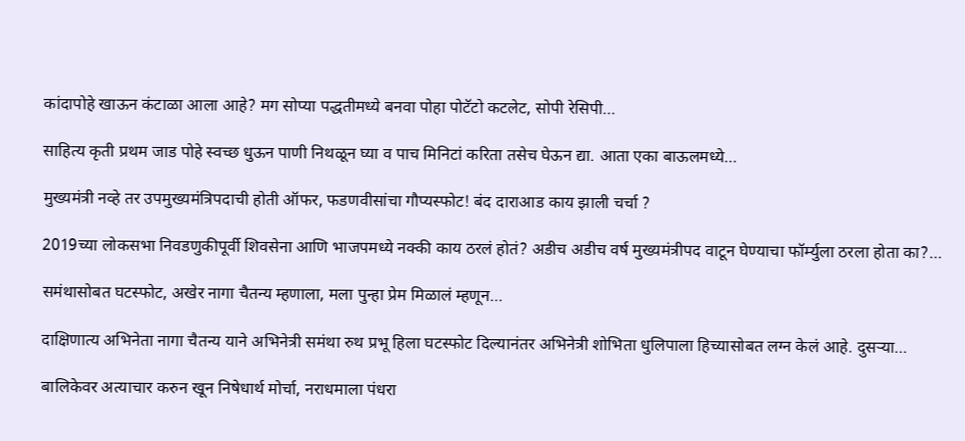कांदापोहे खाऊन कंटाळा आला आहे? मग सोप्या पद्धतीमध्ये बनवा पोहा पोटॅटो कटलेट, सोपी रेसिपी…

साहित्य कृती प्रथम जाड पोहे स्वच्छ धुऊन पाणी निथळून घ्या व पाच मिनिटां करिता तसेच घेऊन द्या. आता एका बाऊलमध्ये…

मुख्यमंत्री नव्हे तर उपमुख्यमंत्रिपदाची होती ऑफर, फडणवीसांचा गौप्यस्फोट! बंद दाराआड काय झाली चर्चा ?

2019च्या लोकसभा निवडणुकीपूर्वी शिवसेना आणि भाजपमध्ये नक्की काय ठरलं होतं? अडीच अडीच वर्ष मुख्यमंत्रीपद वाटून घेण्याचा फॉर्म्युला ठरला होता का?…

समंथासोबत घटस्फोट, अखेर नागा चैतन्य म्हणाला, मला पुन्हा प्रेम मिळालं म्हणून…

दाक्षिणात्य अभिनेता नागा चैतन्य याने अभिनेत्री समंथा रुथ प्रभू हिला घटस्फोट दिल्यानंतर अभिनेत्री शोभिता धुलिपाला हिच्यासोबत लग्न केलं आहे. दुसऱ्या…

बालिकेवर अत्याचार करुन खून निषेधार्थ मोर्चा, नराधमाला पंधरा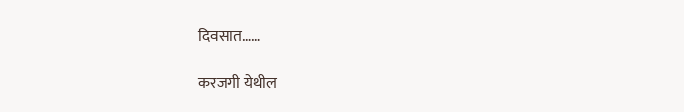दिवसात……

करजगी येथील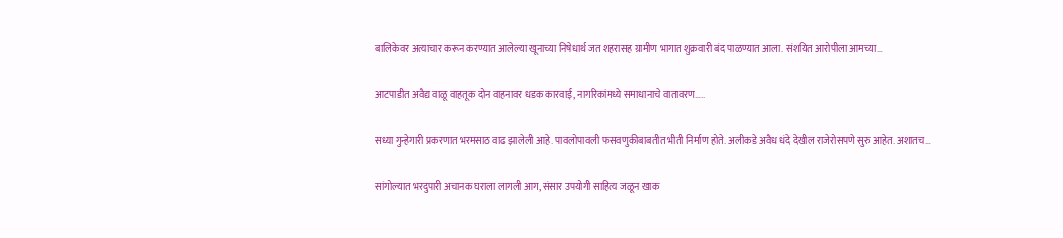बालिकेवर अत्याचार करून करण्यात आलेल्या खूनाच्या निषेधार्थ जत शहरासह ग्रामीण भागात शुक्रवारी बंद पाळण्यात आला. संशयित आरोपीला आमच्या…

आटपाडीत अवैद्य वाळू वाहतूक दोन वाहनावर धडक कारवाई, नागरिकांमध्ये समाधानाचे वातावरण…..

सध्या गुन्हेगारी प्रकरणात भरमसाठ वाढ झालेली आहे. पावलोपावली फसवणुकीबाबतीत भीती निर्माण होते. अलीकडे अवैध धंदे देखील राजेरोसपणे सुरु आहेत. अशातच…

सांगोल्यात भरदुपारी अचानक घराला लागली आग, संसार उपयोगी साहित्य जळून खाक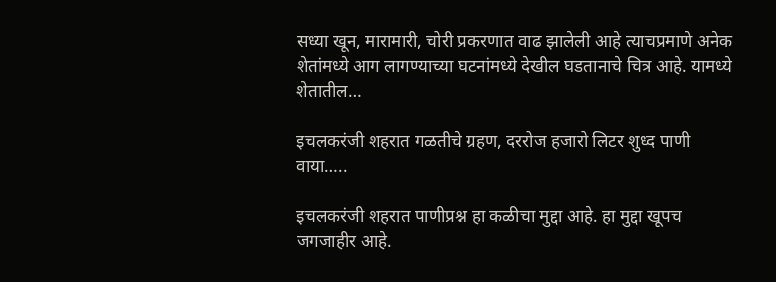सध्या खून, मारामारी, चोरी प्रकरणात वाढ झालेली आहे त्याचप्रमाणे अनेक शेतांमध्ये आग लागण्याच्या घटनांमध्ये देखील घडतानाचे चित्र आहे. यामध्ये शेतातील…

इचलकरंजी शहरात गळतीचे ग्रहण, दररोज हजारो लिटर शुध्द पाणी वाया…..

इचलकरंजी शहरात पाणीप्रश्न हा कळीचा मुद्दा आहे. हा मुद्दा खूपच जगजाहीर आहे.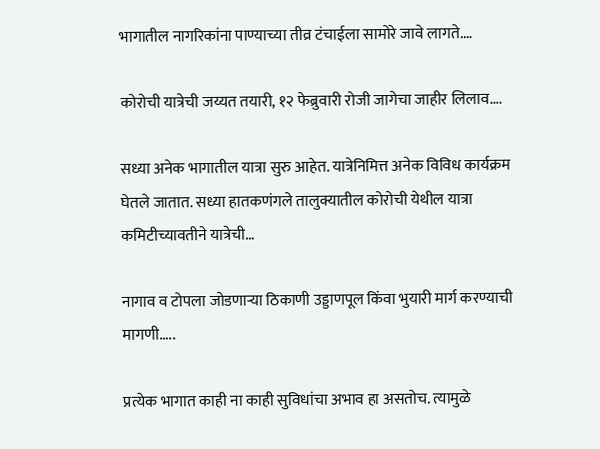भागातील नागरिकांना पाण्याच्या तीव्र टंचाईला सामोरे जावे लागते.…

कोरोची यात्रेची जय्यत तयारी, १२ फेब्रुवारी रोजी जागेचा जाहीर लिलाव….

सध्या अनेक भागातील यात्रा सुरु आहेत. यात्रेनिमित्त अनेक विविध कार्यक्रम घेतले जातात. सध्या हातकणंगले तालुक्यातील कोरोची येथील यात्रा कमिटीच्यावतीने यात्रेची…

नागाव व टोपला जोडणाऱ्या ठिकाणी उड्डाणपूल किंवा भुयारी मार्ग करण्याची मागणी…..

प्रत्येक भागात काही ना काही सुविधांचा अभाव हा असतोच. त्यामुळे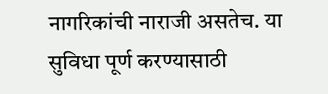नागरिकांची नाराजी असतेच. या सुविधा पूर्ण करण्यासाठी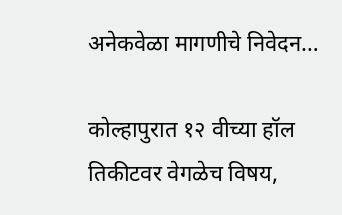अनेकवेळा मागणीचे निवेदन…

कोल्हापुरात १२ वीच्या हॉल तिकीटवर वेगळेच विषय,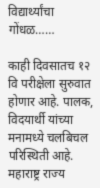विद्यार्थ्यांचा गोंधळ……

काही दिवसातच १२ वि परीक्षेला सुरुवात होणार आहे. पालक, विदयार्थी यांच्या मनामध्ये चलबिचल परिस्थिती आहे. महाराष्ट्र राज्य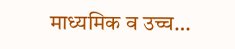माध्यमिक व उच्च…